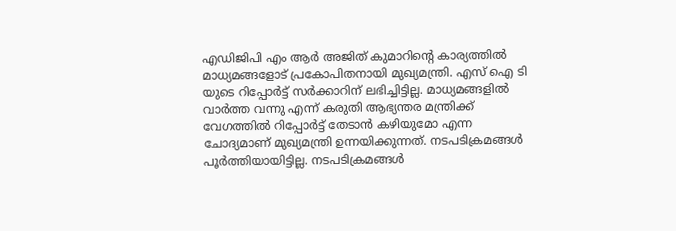എഡിജിപി എം ആർ അജിത് കുമാറിന്റെ കാര്യത്തിൽ മാധ്യമങ്ങളോട് പ്രകോപിതനായി മുഖ്യമന്ത്രി. എസ് ഐ ടി യുടെ റിപ്പോർട്ട് സർക്കാറിന് ലഭിച്ചിട്ടില്ല. മാധ്യമങ്ങളിൽ വാർത്ത വന്നു എന്ന് കരുതി ആഭ്യന്തര മന്ത്രിക്ക് വേഗത്തിൽ റിപ്പോർട്ട് തേടാൻ കഴിയുമോ എന്ന ചോദ്യമാണ് മുഖ്യമന്ത്രി ഉന്നയിക്കുന്നത്. നടപടിക്രമങ്ങൾ പൂർത്തിയായിട്ടില്ല. നടപടിക്രമങ്ങൾ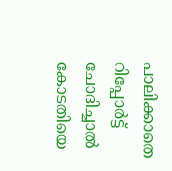പാലിക്കാതെ റിപ്പോർട്ട് ചോദിച്ചാൽ കോടതിയെ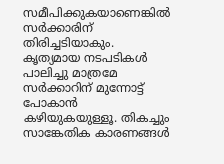സമീപിക്കുകയാണെങ്കിൽ സർക്കാരിന് തിരിച്ചടിയാകും. കൃത്യമായ നടപടികൾ പാലിച്ചു മാത്രമേ സർക്കാറിന് മുന്നോട്ട് പോകാൻ കഴിയുകയുള്ളൂ. തികച്ചും സാങ്കേതിക കാരണങ്ങൾ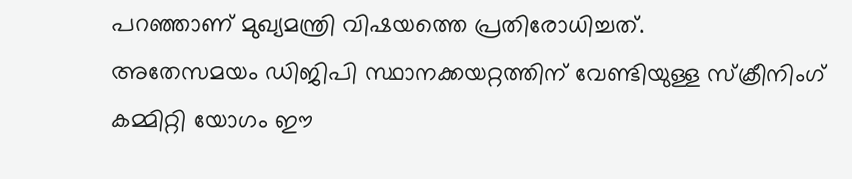പറഞ്ഞാണ് മുഖ്യമന്ത്രി വിഷയത്തെ പ്രതിരോധിച്ചത്.
അതേസമയം ഡിജിപി സ്ഥാനക്കയറ്റത്തിന് വേണ്ടിയുള്ള സ്ക്രീനിംഗ് കമ്മിറ്റി യോഗം ഈ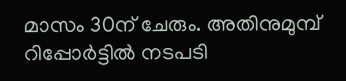മാസം 30ന് ചേരും. അതിനുമുമ്പ് റിപ്പോർട്ടിൽ നടപടി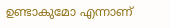ഉണ്ടാകുമോ എന്നാണ്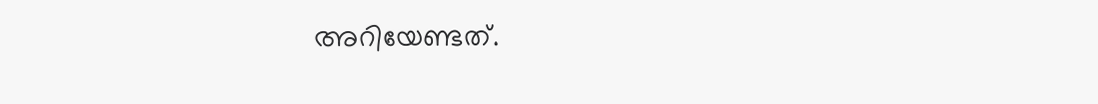അറിയേണ്ടത്.